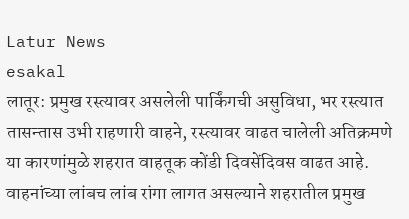Latur News
esakal
लातूर: प्रमुख रस्त्यावर असलेली पार्किंगची असुविधा, भर रस्त्यात तासन्तास उभी राहणारी वाहने, रस्त्यावर वाढत चालेली अतिक्रमणे या कारणांमुळे शहरात वाहतूक कोंडी दिवसेंदिवस वाढत आहे. वाहनांच्या लांबच लांब रांगा लागत असल्याने शहरातील प्रमुख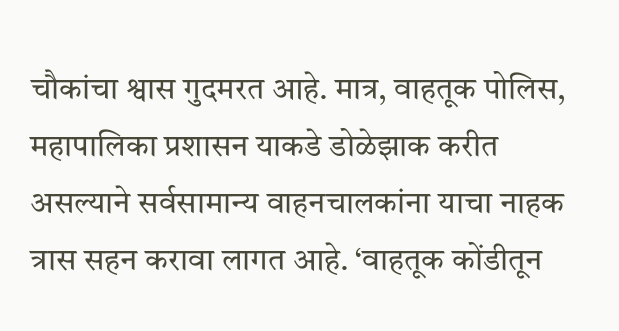चौकांचा श्वास गुदमरत आहे. मात्र, वाहतूक पोलिस, महापालिका प्रशासन याकडे डोळेझाक करीत असल्याने सर्वसामान्य वाहनचालकांना याचा नाहक त्रास सहन करावा लागत आहे. ‘वाहतूक कोंडीतून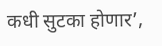कधी सुटका होणार’,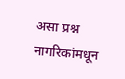असा प्रश्न नागरिकांमधून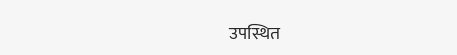उपस्थित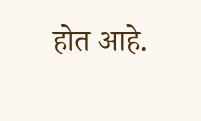होत आहे.